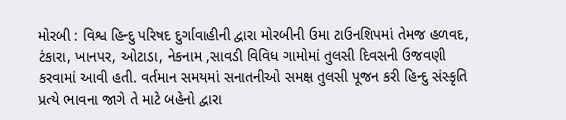મોરબી : વિશ્વ હિન્દુ પરિષદ દુર્ગાવાહીની દ્વારા મોરબીની ઉમા ટાઉનશિપમાં તેમજ હળવદ, ટંકારા, ખાનપર, ઓટાડા, નેકનામ ,સાવડી વિવિધ ગામોમાં તુલસી દિવસની ઉજવણી કરવામાં આવી હતી. વર્તમાન સમયમાં સનાતનીઓ સમક્ષ તુલસી પૂજન કરી હિન્દુ સંસ્કૃતિ પ્રત્યે ભાવના જાગે તે માટે બહેનો દ્વારા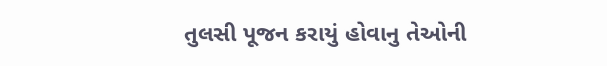તુલસી પૂજન કરાયું હોવાનુ તેઓની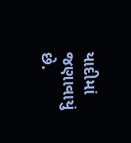યાદીમાં જણાવાયું છે.